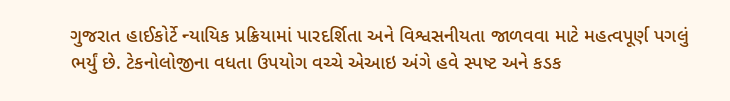ગુજરાત હાઈકોર્ટે ન્યાયિક પ્રક્રિયામાં પારદર્શિતા અને વિશ્વસનીયતા જાળવવા માટે મહત્વપૂર્ણ પગલું ભર્યું છે. ટેકનોલોજીના વધતા ઉપયોગ વચ્ચે એઆઇ અંગે હવે સ્પષ્ટ અને કડક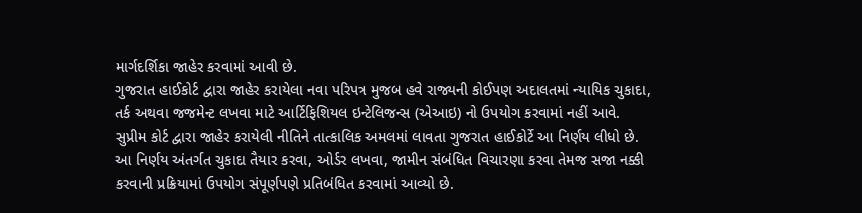માર્ગદર્શિકા જાહેર કરવામાં આવી છે.
ગુજરાત હાઈકોર્ટ દ્વારા જાહેર કરાયેલા નવા પરિપત્ર મુજબ હવે રાજ્યની કોઈપણ અદાલતમાં ન્યાયિક ચુકાદા, તર્ક અથવા જજમેન્ટ લખવા માટે આર્ટિફિશિયલ ઇન્ટેલિજન્સ (એઆઇ) નો ઉપયોગ કરવામાં નહીં આવે. સુપ્રીમ કોર્ટ દ્વારા જાહેર કરાયેલી નીતિને તાત્કાલિક અમલમાં લાવતા ગુજરાત હાઈકોર્ટે આ નિર્ણય લીધો છે. આ નિર્ણય અંતર્ગત ચુકાદા તૈયાર કરવા, ઓર્ડર લખવા, જામીન સંબંધિત વિચારણા કરવા તેમજ સજા નક્કી કરવાની પ્રક્રિયામાં ઉપયોગ સંપૂર્ણપણે પ્રતિબંધિત કરવામાં આવ્યો છે.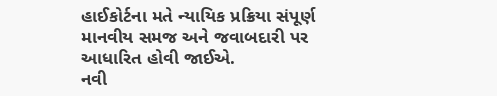હાઈકોર્ટના મતે ન્યાયિક પ્રક્રિયા સંપૂર્ણ માનવીય સમજ અને જવાબદારી પર આધારિત હોવી જાઈએ.
નવી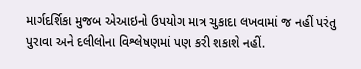માર્ગદર્શિકા મુજબ એઆઇનો ઉપયોગ માત્ર ચુકાદા લખવામાં જ નહીં પરંતુ પુરાવા અને દલીલોના વિશ્લેષણમાં પણ કરી શકાશે નહીં.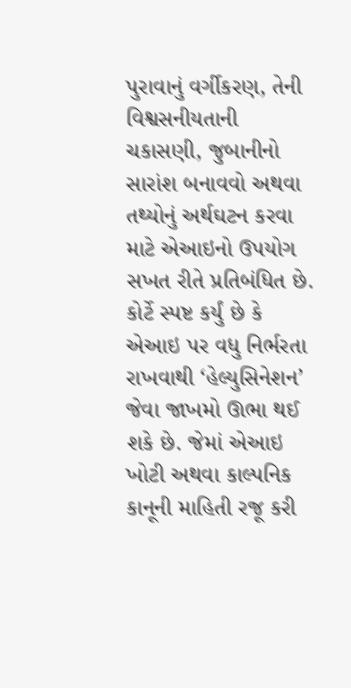પુરાવાનું વર્ગીકરણ, તેની વિશ્વસનીયતાની ચકાસણી, જુબાનીનો સારાંશ બનાવવો અથવા તથ્યોનું અર્થઘટન કરવા માટે એઆઇનો ઉપયોગ સખત રીતે પ્રતિબંધિત છે. કોર્ટે સ્પષ્ટ કર્યું છે કે એઆઇ પર વધુ નિર્ભરતા રાખવાથી ‘હેલ્યુસિનેશન’ જેવા જાખમો ઊભા થઈ શકે છે. જેમાં એઆઇ ખોટી અથવા કાલ્પનિક કાનૂની માહિતી રજૂ કરી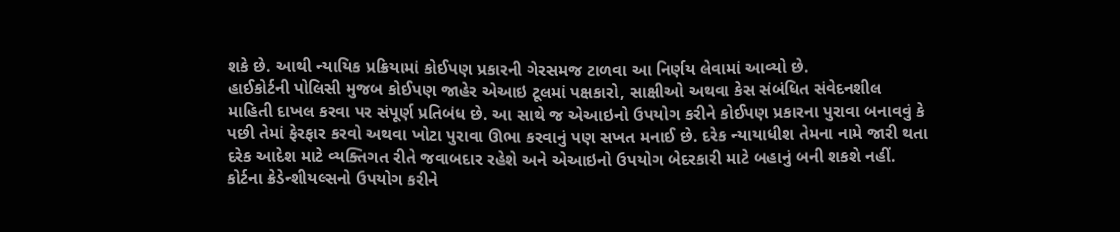શકે છે. આથી ન્યાયિક પ્રક્રિયામાં કોઈપણ પ્રકારની ગેરસમજ ટાળવા આ નિર્ણય લેવામાં આવ્યો છે.
હાઈકોર્ટની પોલિસી મુજબ કોઈપણ જાહેર એઆઇ ટૂલમાં પક્ષકારો, સાક્ષીઓ અથવા કેસ સંબંધિત સંવેદનશીલ માહિતી દાખલ કરવા પર સંપૂર્ણ પ્રતિબંધ છે. આ સાથે જ એઆઇનો ઉપયોગ કરીને કોઈપણ પ્રકારના પુરાવા બનાવવું કે પછી તેમાં ફેરફાર કરવો અથવા ખોટા પુરાવા ઊભા કરવાનું પણ સખત મનાઈ છે. દરેક ન્યાયાધીશ તેમના નામે જારી થતા દરેક આદેશ માટે વ્યક્તિગત રીતે જવાબદાર રહેશે અને એઆઇનો ઉપયોગ બેદરકારી માટે બહાનું બની શકશે નહીં. કોર્ટના ક્રેડેન્શીયલ્સનો ઉપયોગ કરીને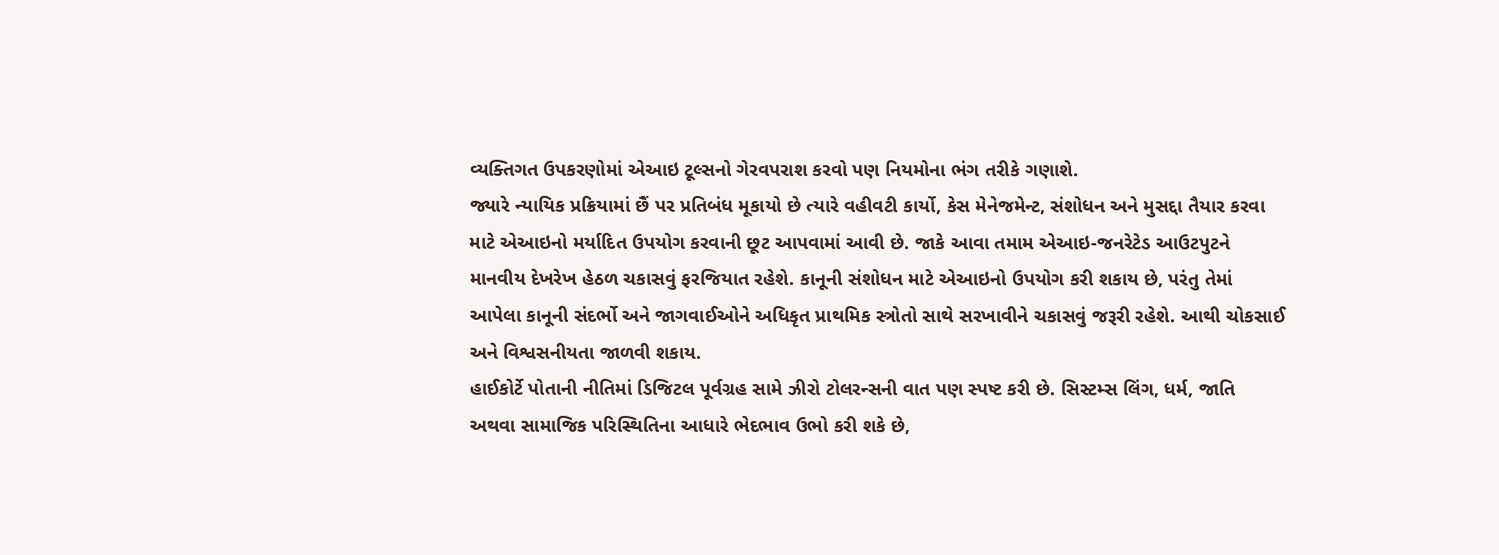વ્યક્તિગત ઉપકરણોમાં એઆઇ ટૂલ્સનો ગેરવપરાશ કરવો પણ નિયમોના ભંગ તરીકે ગણાશે.
જ્યારે ન્યાયિક પ્રક્રિયામાં છૈં પર પ્રતિબંધ મૂકાયો છે ત્યારે વહીવટી કાર્યો, કેસ મેનેજમેન્ટ, સંશોધન અને મુસદ્દા તૈયાર કરવા માટે એઆઇનો મર્યાદિત ઉપયોગ કરવાની છૂટ આપવામાં આવી છે. જાકે આવા તમામ એઆઇ-જનરેટેડ આઉટપુટને માનવીય દેખરેખ હેઠળ ચકાસવું ફરજિયાત રહેશે. કાનૂની સંશોધન માટે એઆઇનો ઉપયોગ કરી શકાય છે, પરંતુ તેમાં આપેલા કાનૂની સંદર્ભો અને જાગવાઈઓને અધિકૃત પ્રાથમિક સ્ત્રોતો સાથે સરખાવીને ચકાસવું જરૂરી રહેશે. આથી ચોકસાઈ અને વિશ્વસનીયતા જાળવી શકાય.
હાઈકોર્ટે પોતાની નીતિમાં ડિજિટલ પૂર્વગ્રહ સામે ઝીરો ટોલરન્સની વાત પણ સ્પષ્ટ કરી છે. સિસ્ટમ્સ લિંગ, ધર્મ, જાતિ અથવા સામાજિક પરિસ્થિતિના આધારે ભેદભાવ ઉભો કરી શકે છે,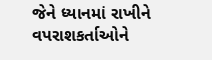જેને ધ્યાનમાં રાખીને વપરાશકર્તાઓને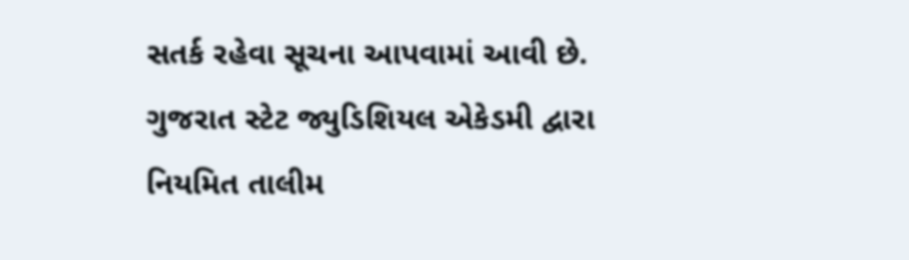સતર્ક રહેવા સૂચના આપવામાં આવી છે. ગુજરાત સ્ટેટ જ્યુડિશિયલ એકેડમી દ્વારા નિયમિત તાલીમ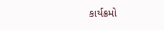કાર્યક્રમો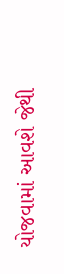યોજવામાં આવશે જેથી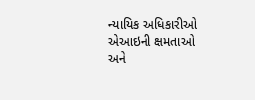ન્યાયિક અધિકારીઓ એઆઇની ક્ષમતાઓ અને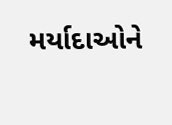મર્યાદાઓને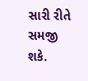સારી રીતે સમજી શકે.